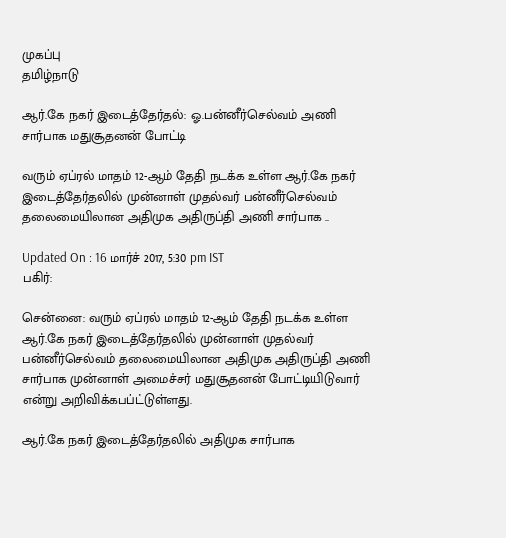முகப்பு
தமிழ்நாடு

ஆர்.கே நகர் இடைத்தேர்தல்: ஓ.பன்னீர்செல்வம் அணி சார்பாக மதுசூதனன் போட்டி

வரும் ஏப்ரல் மாதம் 12-ஆம் தேதி நடக்க உள்ள ஆர்.கே நகர் இடைத்தேர்தலில் முன்னாள் முதல்வர் பன்னீர்செல்வம் தலைமையிலான அதிமுக அதிருப்தி அணி சார்பாக ..

Updated On : 16 மார்ச் 2017, 5:30 pm IST
பகிர்:

சென்னை: வரும் ஏப்ரல் மாதம் 12-ஆம் தேதி நடக்க உள்ள ஆர்.கே நகர் இடைத்தேர்தலில் முன்னாள் முதல்வர் பன்னீர்செல்வம் தலைமையிலான அதிமுக அதிருப்தி அணி சார்பாக முன்னாள் அமைச்சர் மதுசூதனன் போட்டியிடுவார் என்று அறிவிக்கபப்ட்டுள்ளது.

ஆர்.கே நகர் இடைத்தேர்தலில் அதிமுக சார்பாக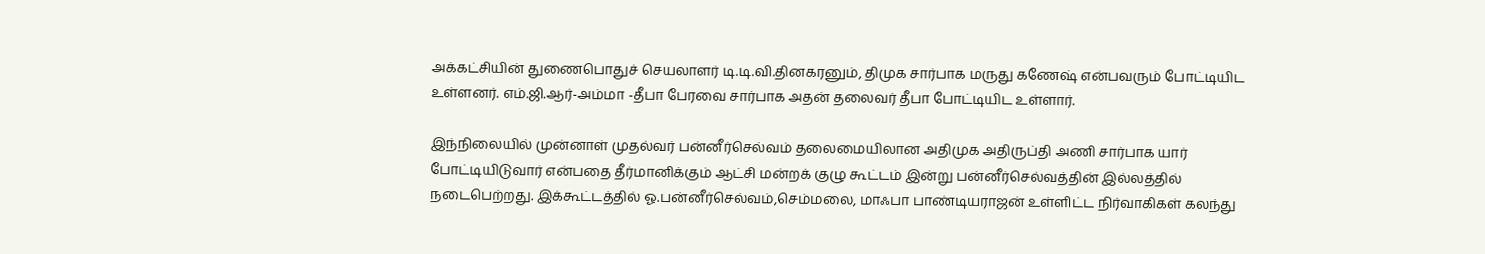அக்கட்சியின் துணைபொதுச் செயலாளர் டி.டி.வி.தினகரனும், திமுக சார்பாக மருது கணேஷ் என்பவரும் போட்டியிட உள்ளனர். எம்.ஜி.ஆர்-அம்மா -தீபா பேரவை சார்பாக அதன் தலைவர் தீபா போட்டியிட உள்ளார்.

இந்நிலையில் முன்னாள் முதல்வர் பன்னீர்செல்வம் தலைமையிலான அதிமுக அதிருப்தி அணி சார்பாக யார் போட்டியிடுவார் என்பதை தீர்மானிக்கும் ஆட்சி மன்றக் குழு கூட்டம் இன்று பன்னீர்செல்வத்தின் இல்லத்தில் நடைபெற்றது. இக்கூட்டத்தில் ஓ.பன்னீர்செல்வம்,செம்மலை, மாஃபா பாண்டியராஜன் உள்ளிட்ட நிர்வாகிகள் கலந்து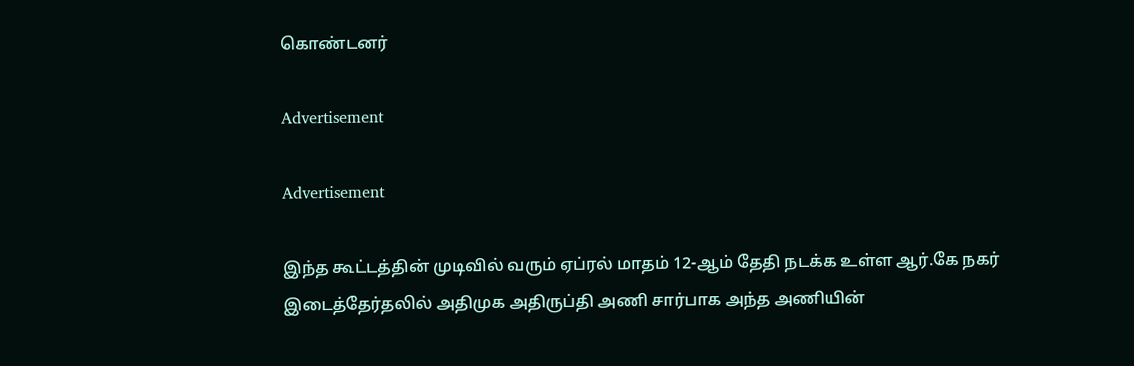கொண்டனர்

Advertisement

Advertisement

இந்த கூட்டத்தின் முடிவில் வரும் ஏப்ரல் மாதம் 12-ஆம் தேதி நடக்க உள்ள ஆர்.கே நகர் இடைத்தேர்தலில் அதிமுக அதிருப்தி அணி சார்பாக அந்த அணியின்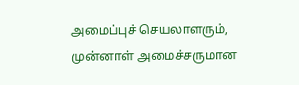அமைப்புச் செயலாளரும், முன்னாள் அமைச்சருமான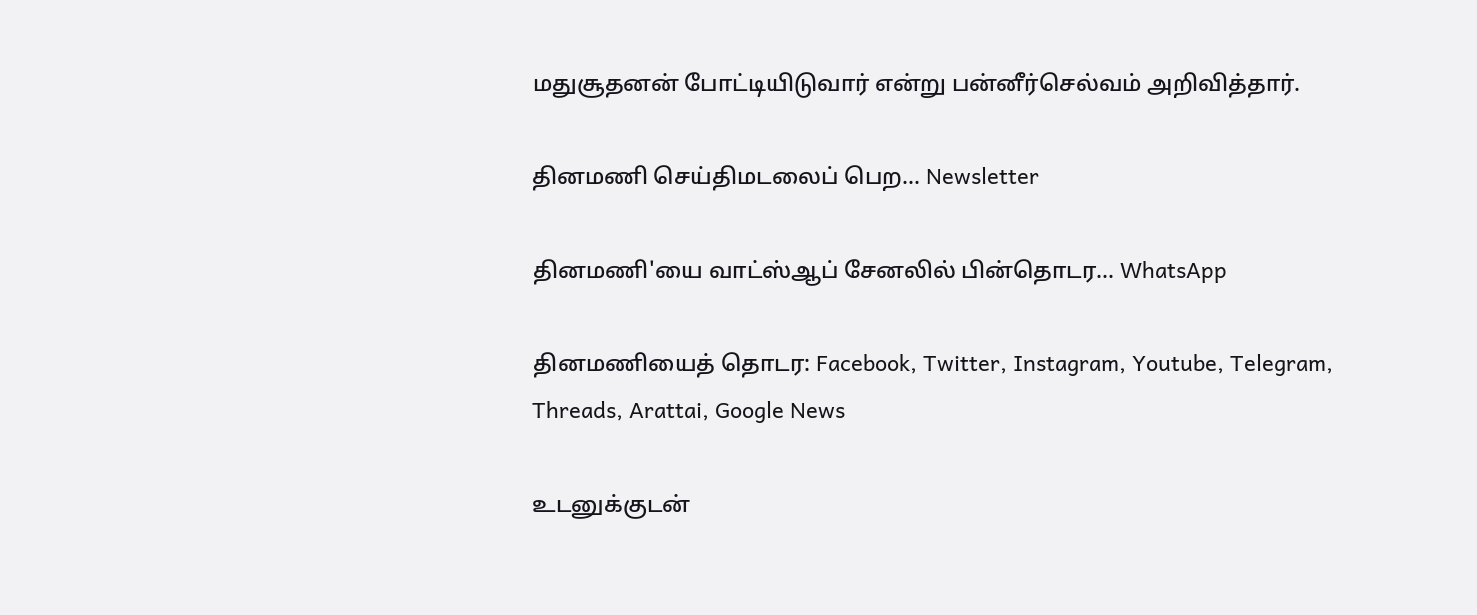மதுசூதனன் போட்டியிடுவார் என்று பன்னீர்செல்வம் அறிவித்தார்.

தினமணி செய்திமடலைப் பெற... Newsletter

தினமணி'யை வாட்ஸ்ஆப் சேனலில் பின்தொடர... WhatsApp

தினமணியைத் தொடர: Facebook, Twitter, Instagram, Youtube, Telegram, Threads, Arattai, Google News

உடனுக்குடன்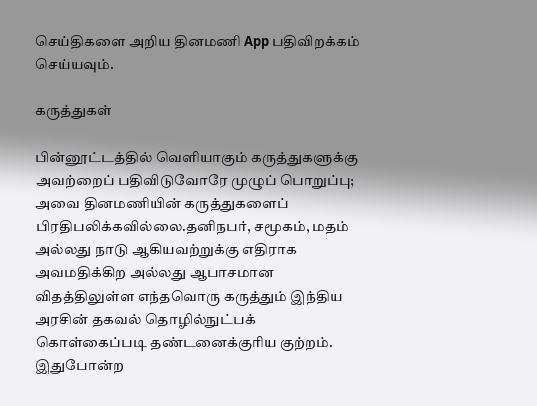செய்திகளை அறிய தினமணி App பதிவிறக்கம் செய்யவும்.

கருத்துகள்

பின்னூட்டத்தில் வெளியாகும் கருத்துகளுக்கு அவற்றைப் பதிவிடுவோரே முழுப் பொறுப்பு; அவை தினமணியின் கருத்துகளைப் பிரதிபலிக்கவில்லை.தனிநபர், சமூகம், மதம் அல்லது நாடு ஆகியவற்றுக்கு எதிராக அவமதிக்கிற அல்லது ஆபாசமான விதத்திலுள்ள எந்தவொரு கருத்தும் இந்திய அரசின் தகவல் தொழில்நுட்பக் கொள்கைப்படி தண்டனைக்குரிய குற்றம். இதுபோன்ற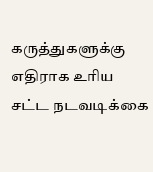கருத்துகளுக்கு எதிராக உரிய சட்ட நடவடிக்கை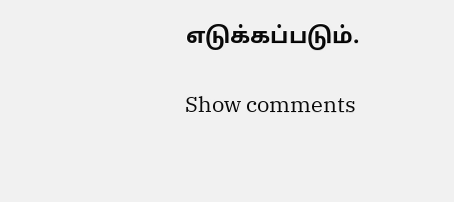எடுக்கப்படும்.

Show comments